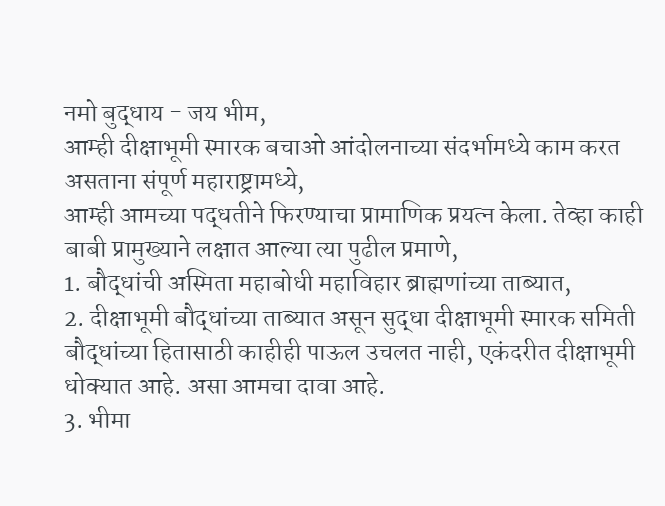नमो बुद्धाय - जय भीम,
आम्ही दीक्षाभूमी स्मारक बचाओ आंदोलनाच्या संदर्भामध्ये काम करत असताना संपूर्ण महाराष्ट्रामध्ये,
आम्ही आमच्या पद्धतीने फिरण्याचा प्रामाणिक प्रयत्न केला. तेव्हा काही बाबी प्रामुख्याने लक्षात आल्या त्या पुढील प्रमाणे,
1. बौद्धांची अस्मिता महाबोधी महाविहार ब्राह्मणांच्या ताब्यात,
2. दीक्षाभूमी बौद्धांच्या ताब्यात असून सुद्धा दीक्षाभूमी स्मारक समिती बौद्धांच्या हितासाठी काहीही पाऊल उचलत नाही, एकंदरीत दीक्षाभूमी धोक्यात आहे. असा आमचा दावा आहे.
3. भीमा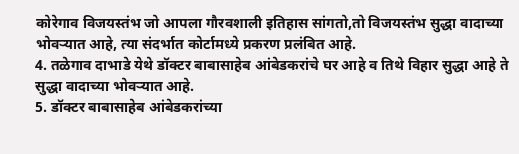कोरेगाव विजयस्तंभ जो आपला गौरवशाली इतिहास सांगतो,तो विजयस्तंभ सुद्धा वादाच्या भोवऱ्यात आहे, त्या संदर्भात कोर्टामध्ये प्रकरण प्रलंबित आहे.
4. तळेगाव दाभाडे येथे डॉक्टर बाबासाहेब आंबेडकरांचे घर आहे व तिथे विहार सुद्धा आहे ते सुद्धा वादाच्या भोवऱ्यात आहे.
5. डॉक्टर बाबासाहेब आंबेडकरांच्या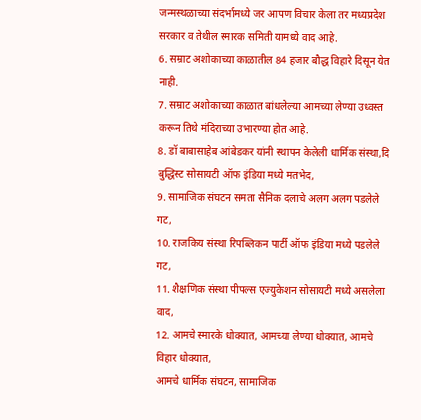जन्मस्थळाच्या संदर्भामध्ये जर आपण विचार केला तर मध्यप्रदेश सरकार व तेथील स्मारक समिती यामध्ये वाद आहे.
6. सम्राट अशोकाच्या काळातील 84 हजार बौद्ध विहारे दिसून येत नाही.
7. सम्राट अशोकाच्या काळात बांधलेल्या आमच्या लेण्या उध्वस्त करून तिथे मंदिराच्या उभारण्या होत आहे.
8. डॉ बाबासाहेब आंबेडकर यांनी स्थापन केलेली धार्मिक संस्था,दि बुद्धिस्ट सोसायटी ऑफ इंडिया मध्ये मतभेद,
9. सामाजिक संघटन समता सैनिक दलाचे अलग अलग पडलेले गट,
10. राजकिय संस्था रिपब्लिकन पार्टी ऑफ इंडिया मध्ये पडलेले गट,
11. शैक्षणिक संस्था पीपल्स एज्युकेशन सोसायटी मध्ये असलेला वाद,
12. आमचे स्मारके धोक्यात, आमच्या लेण्या धोक्यात, आमचे विहार धोक्यात,
आमचे धार्मिक संघटन, सामाजिक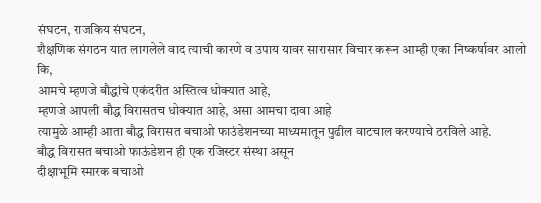संघटन, राजकिय संघटन,
शैक्षणिक संगठन यात लागलेले वाद त्याची कारणे व उपाय यावर सारासार विचार करून आम्ही एका निष्कर्षावर आलो कि,
आमचे म्हणजे बौद्धांचे एकंदरीत अस्तित्व धोक्यात आहे,
म्हणजे आपली बौद्ध विरासतच धोक्यात आहे, असा आमचा दावा आहे
त्यामुळे आम्ही आता बौद्ध विरासत बचाओ फाउंडेशनच्या माध्यमातून पुढील वाटचाल करण्याचे ठरविले आहे.
बौद्ध विरासत बचाओ फाऊंडेशन ही एक रजिस्टर संस्था असून
दीक्षाभूमि स्मारक बचाओ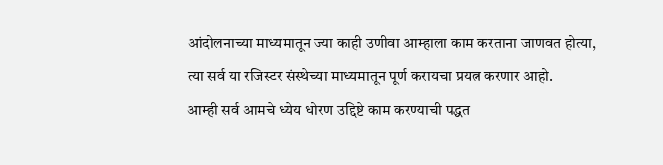आंदोलनाच्या माध्यमातून ज्या काही उणीवा आम्हाला काम करताना जाणवत होत्या,
त्या सर्व या रजिस्टर संस्थेच्या माध्यमातून पूर्ण करायचा प्रयत्न करणार आहो.
आम्ही सर्व आमचे ध्येय धोरण उद्दिष्टे काम करण्याची पद्धत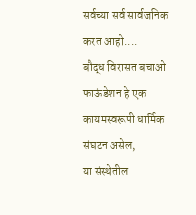सर्वच्या सर्व सार्वजनिक करत आहो....
बौद्ध विरासत बचाओ फाऊंडेशन हे एक कायमस्वरूपी धार्मिक संघटन असेल,
या संस्थेतील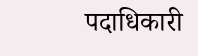पदाधिकारी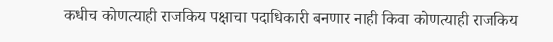कधीच कोणत्याही राजकिय पक्षाचा पदाधिकारी बनणार नाही किवा कोणत्याही राजकिय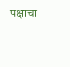पक्षाचा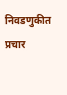निवडणुकीत प्रचार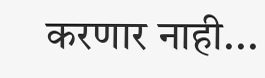करणार नाही...